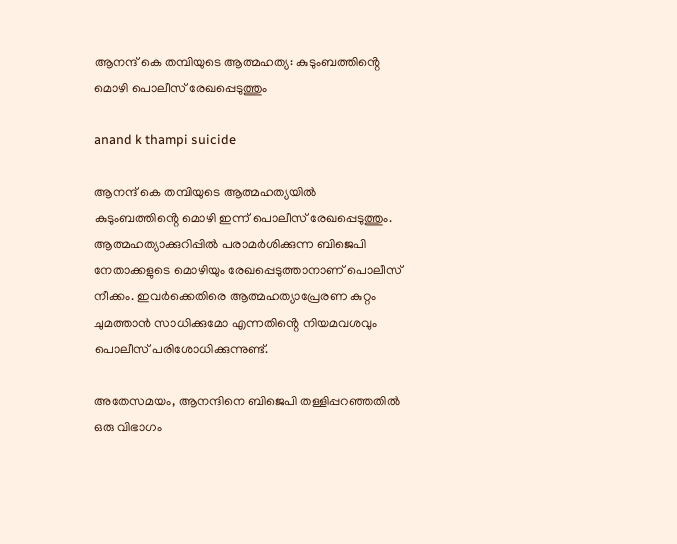ആനന്ദ് കെ തമ്പിയുടെ ആത്മഹത്യ: കുടുംബത്തിൻ്റെ മൊഴി പൊലീസ് രേഖപ്പെടുത്തും

anand k thampi suicide

ആനന്ദ് കെ തമ്പിയുടെ ആത്മഹത്യയിൽ കുടുംബത്തിൻ്റെ മൊഴി ഇന്ന് പൊലീസ് രേഖപ്പെടുത്തും. ആത്മഹത്യാക്കുറിപ്പിൽ പരാമർശിക്കുന്ന ബിജെപി നേതാക്കളുടെ മൊഴിയും രേഖപ്പെടുത്താനാണ് പൊലീസ് നീക്കം. ഇവർക്കെതിരെ ആത്മഹത്യാപ്രേരണ കുറ്റം ചുമത്താൻ സാധിക്കുമോ എന്നതിൻ്റെ നിയമവശവും പൊലീസ് പരിശോധിക്കുന്നുണ്ട്.

അതേസമയം, ആനന്ദിനെ ബിജെപി തള്ളിപ്പറഞ്ഞതിൽ ഒരു വിഭാഗം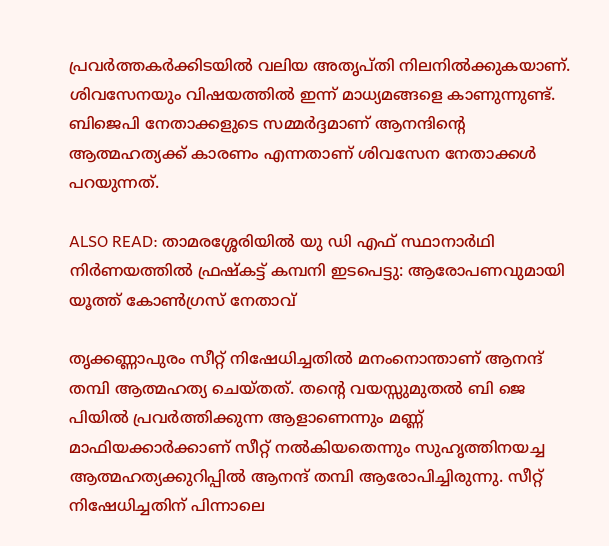പ്രവർത്തകർക്കിടയിൽ വലിയ അതൃപ്തി നിലനിൽക്കുകയാണ്. ശിവസേനയും വിഷയത്തിൽ ഇന്ന് മാധ്യമങ്ങളെ കാണുന്നുണ്ട്. ബിജെപി നേതാക്കളുടെ സമ്മർദ്ദമാണ് ആനന്ദിൻ്റെ ആത്മഹത്യക്ക് കാരണം എന്നതാണ് ശിവസേന നേതാക്കൾ പറയുന്നത്.

ALSO READ: താമരശ്ശേരിയിൽ യു ഡി എഫ് സ്ഥാനാർഥി നിർണയത്തിൽ ഫ്രഷ്‍കട്ട് കമ്പനി ഇടപെട്ടു: ആരോപണവുമായി യൂത്ത് കോൺഗ്രസ് നേതാവ്

തൃക്കണ്ണാപുരം സീറ്റ് നിഷേധിച്ചതില്‍ മനംനൊന്താണ് ആനന്ദ് തമ്പി ആത്മഹത്യ ചെയ്തത്. തൻ്റെ വയസ്സുമുതല്‍ ബി ജെ പിയില്‍ പ്രവര്‍ത്തിക്കുന്ന ആളാണെന്നും മണ്ണ് മാഫിയക്കാര്‍ക്കാണ് സീറ്റ് നല്‍കിയതെന്നും സുഹൃത്തിനയച്ച ആത്മഹത്യക്കുറിപ്പില്‍ ആനന്ദ് തമ്പി ആരോപിച്ചിരുന്നു. സീറ്റ് നിഷേധിച്ചതിന് പിന്നാലെ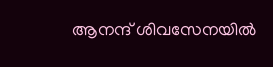ആനന്ദ് ശിവസേനയില്‍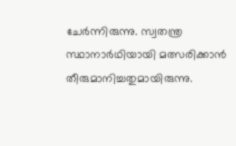ചേര്‍ന്നിരുന്നു. സ്വതന്ത്ര സ്ഥാനാര്‍ഥിയായി മത്സരിക്കാൻ തീരുമാനിച്ചതുമായിരുന്നു.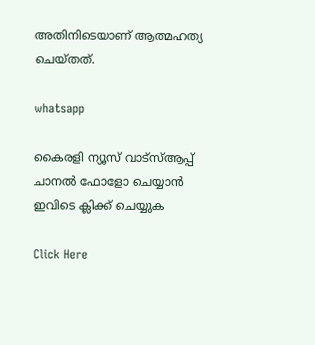അതിനിടെയാണ് ആത്മഹത്യ ചെയ്തത്.

whatsapp

കൈരളി ന്യൂസ് വാട്‌സ്ആപ്പ് ചാനല്‍ ഫോളോ ചെയ്യാന്‍ ഇവിടെ ക്ലിക്ക് ചെയ്യുക

Click Here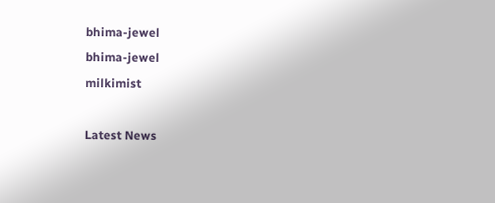bhima-jewel
bhima-jewel
milkimist

Latest News